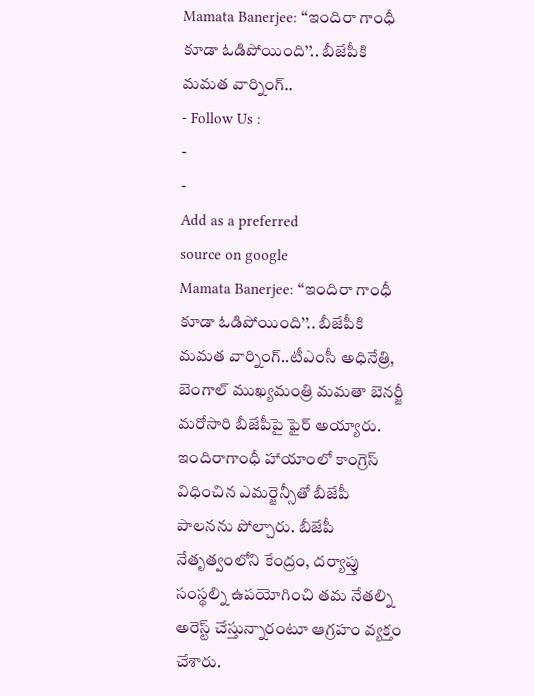Mamata Banerjee: ‘‘ఇందిరా గాంధీ కూడా ఓడిపోయింది’’.. బీజేపీకి మమత వార్నింగ్..
- Follow Us :
-
-
Add as a preferred
source on google
Mamata Banerjee: ‘‘ఇందిరా గాంధీ కూడా ఓడిపోయింది’’.. బీజేపీకి మమత వార్నింగ్..టీఎంసీ అధినేత్రి, బెంగాల్ ముఖ్యమంత్రి మమతా బెనర్జీ మరోసారి బీజేపీపై ఫైర్ అయ్యారు. ఇందిరాగాంధీ హాయాంలో కాంగ్రెస్ విధించిన ఎమర్జెన్సీతో బీజేపీ పాలనను పోల్చారు. బీజేపీ నేతృత్వంలోని కేంద్రం, దర్యాప్తు సంస్థల్ని ఉపయోగించి తమ నేతల్ని అరెస్ట్ చేస్తున్నారంటూ ఆగ్రహం వ్యక్తం చేశారు.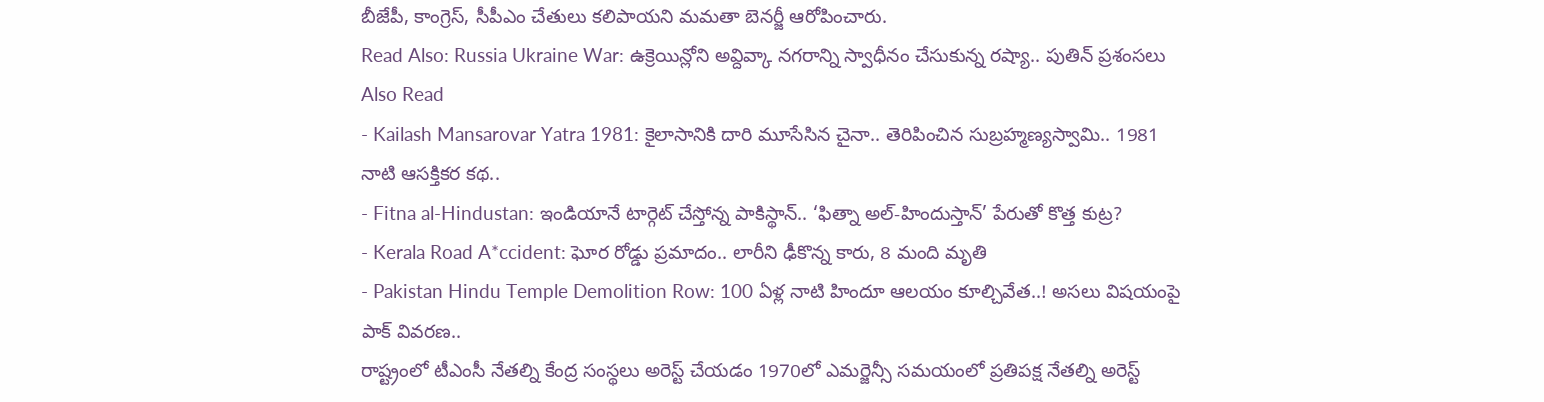బీజేపీ, కాంగ్రెస్, సీపీఎం చేతులు కలిపాయని మమతా బెనర్జీ ఆరోపించారు.
Read Also: Russia Ukraine War: ఉక్రెయిన్లోని అవ్దివ్కా నగరాన్ని స్వాధీనం చేసుకున్న రష్యా.. పుతిన్ ప్రశంసలు
Also Read
- Kailash Mansarovar Yatra 1981: కైలాసానికి దారి మూసేసిన చైనా.. తెరిపించిన సుబ్రహ్మణ్యస్వామి.. 1981 నాటి ఆసక్తికర కథ..
- Fitna al-Hindustan: ఇండియానే టార్గెట్ చేస్తోన్న పాకిస్థాన్.. ‘ఫిత్నా అల్-హిందుస్తాన్’ పేరుతో కొత్త కుట్ర?
- Kerala Road A*ccident: ఘోర రోడ్డు ప్రమాదం.. లారీని ఢీకొన్న కారు, 8 మంది మృతి
- Pakistan Hindu Temple Demolition Row: 100 ఏళ్ల నాటి హిందూ ఆలయం కూల్చివేత..! అసలు విషయంపై పాక్ వివరణ..
రాష్ట్రంలో టీఎంసీ నేతల్ని కేంద్ర సంస్థలు అరెస్ట్ చేయడం 1970లో ఎమర్జెన్సీ సమయంలో ప్రతిపక్ష నేతల్ని అరెస్ట్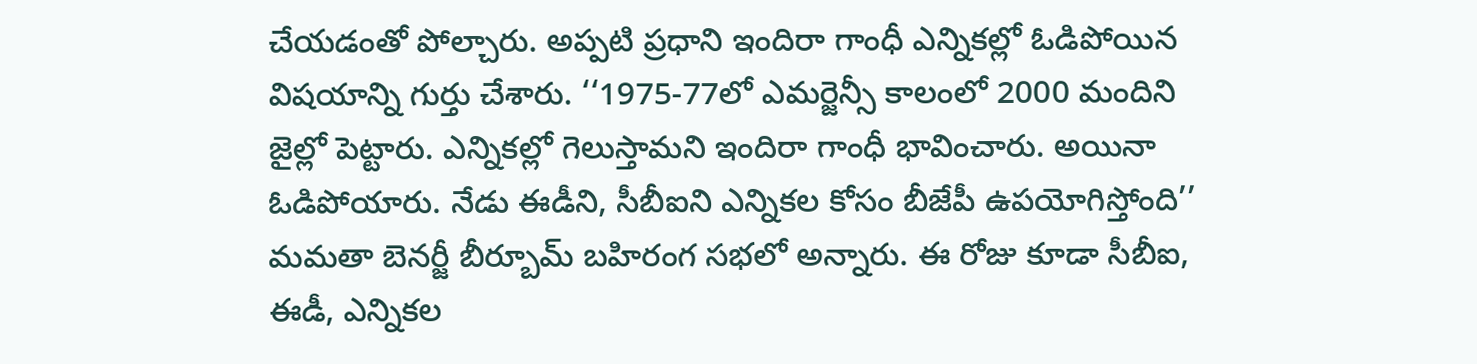చేయడంతో పోల్చారు. అప్పటి ప్రధాని ఇందిరా గాంధీ ఎన్నికల్లో ఓడిపోయిన విషయాన్ని గుర్తు చేశారు. ‘‘1975-77లో ఎమర్జెన్సీ కాలంలో 2000 మందిని జైల్లో పెట్టారు. ఎన్నికల్లో గెలుస్తామని ఇందిరా గాంధీ భావించారు. అయినా ఓడిపోయారు. నేడు ఈడీని, సీబీఐని ఎన్నికల కోసం బీజేపీ ఉపయోగిస్తోంది’’ మమతా బెనర్జీ బీర్బూమ్ బహిరంగ సభలో అన్నారు. ఈ రోజు కూడా సీబీఐ, ఈడీ, ఎన్నికల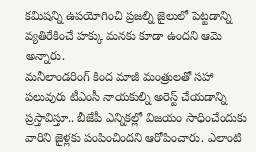కమిషన్ని ఉపయోగించి ప్రజల్ని జైలులో పెట్టడాన్ని వ్యతిరేకించే హక్కు మనకు కూడా ఉందని ఆమె అన్నారు.
మనీలాండరింగ్ కింద మాజీ మంత్రులతో సహా పలువురు టీఎంసీ నాయకుల్ని అరెస్ట్ చేయడాన్ని ప్రస్తావిస్తూ.. బీజేపీ ఎన్నికల్లో విజయం సాధించేందుకు వారిని జైళ్లకు పంపించిందని ఆరోపించారు. ఎలాంటి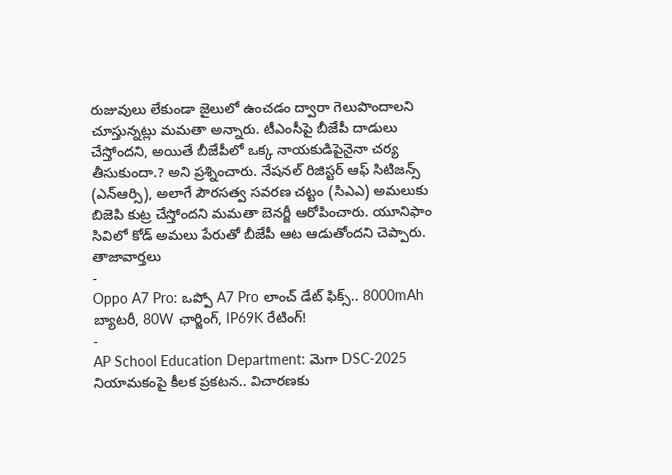రుజువులు లేకుండా జైలులో ఉంచడం ద్వారా గెలుపొందాలని చూస్తున్నట్లు మమతా అన్నారు. టీఎంసీపై బీజేపీ దాడులు చేస్తోందని, అయితే బీజేపీలో ఒక్క నాయకుడిపైనైనా చర్య తీసుకుందా.? అని ప్రశ్నించారు. నేషనల్ రిజిస్టర్ ఆఫ్ సిటిజన్స్ (ఎన్ఆర్సి), అలాగే పౌరసత్వ సవరణ చట్టం (సిఎఎ) అమలుకు బిజెపి కుట్ర చేస్తోందని మమతా బెనర్జీ ఆరోపించారు. యూనిఫాం సివిలో కోడ్ అమలు పేరుతో బీజేపీ ఆట ఆడుతోందని చెప్పారు.
తాజావార్తలు
-
Oppo A7 Pro: ఒప్పో A7 Pro లాంచ్ డేట్ ఫిక్స్.. 8000mAh బ్యాటరీ, 80W ఛార్జింగ్, IP69K రేటింగ్!
-
AP School Education Department: మెగా DSC-2025 నియామకంపై కీలక ప్రకటన.. విచారణకు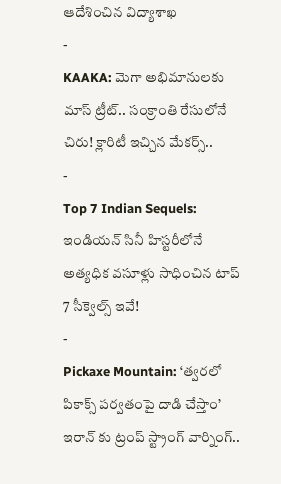ఆదేశించిన విద్యాశాఖ
-
KAAKA: మెగా అభిమానులకు మాస్ ట్రీట్.. సంక్రాంతి రేసులోనే చిరు! క్లారిటీ ఇచ్చిన మేకర్స్..
-
Top 7 Indian Sequels: ఇండియన్ సినీ హిస్టరీలోనే అత్యధిక వసూళ్లు సాధించిన టాప్ 7 సీక్వెల్స్ ఇవే!
-
Pickaxe Mountain: ‘త్వరలో పికాక్స్ పర్వతంపై దాడి చేస్తాం’ ఇరాన్ కు ట్రంప్ స్ట్రాంగ్ వార్నింగ్..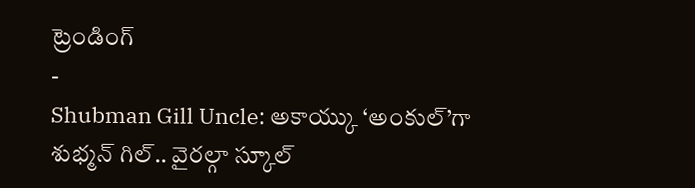ట్రెండింగ్
-
Shubman Gill Uncle: అకాయ్కు ‘అంకుల్’గా శుభ్మన్ గిల్.. వైరల్గా స్కూల్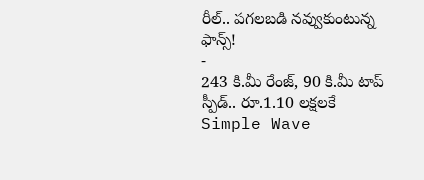రీల్.. పగలబడి నవ్వుకుంటున్న ఫాన్స్!
-
243 కి.మీ రేంజ్, 90 కి.మీ టాప్ స్పీడ్.. రూ.1.10 లక్షలకే Simple Wave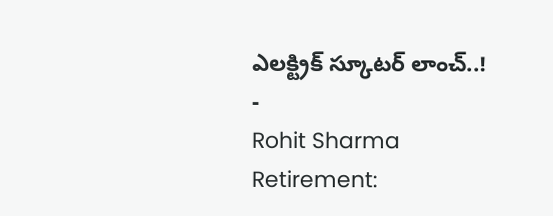ఎలక్ట్రిక్ స్కూటర్ లాంచ్..!
-
Rohit Sharma Retirement: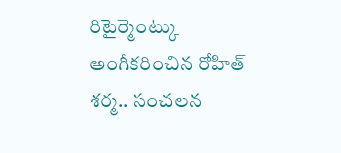రిటైర్మెంట్కు అంగీకరించిన రోహిత్ శర్మ.. సంచలన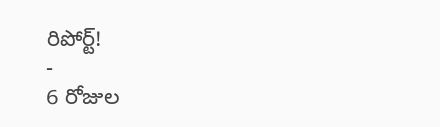రిపోర్ట్!
-
6 రోజుల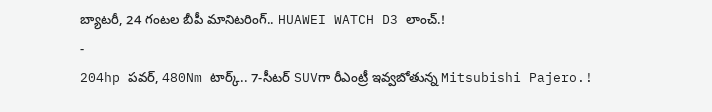బ్యాటరీ, 24 గంటల బీపీ మానిటరింగ్.. HUAWEI WATCH D3 లాంచ్.!
-
204hp పవర్, 480Nm టార్క్.. 7-సీటర్ SUVగా రీఎంట్రీ ఇవ్వబోతున్న Mitsubishi Pajero.!